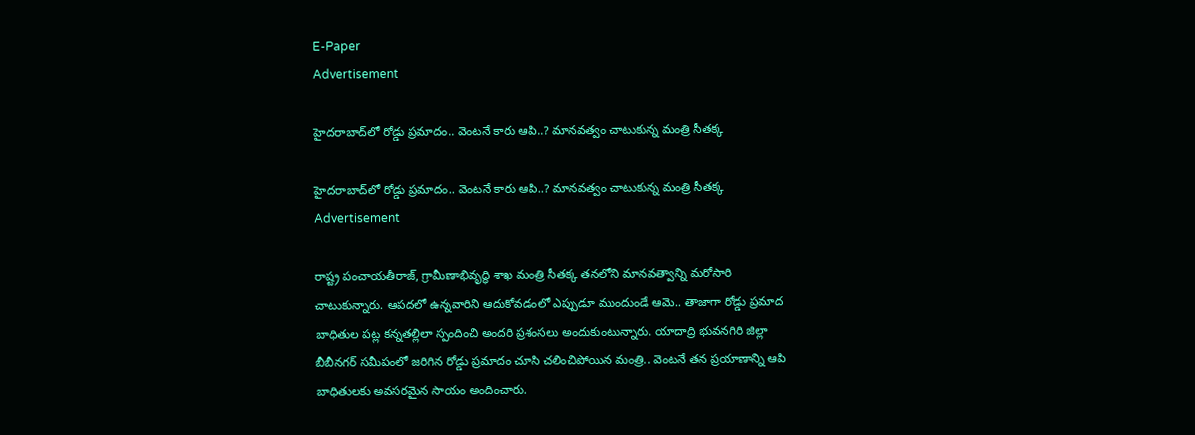E-Paper
Advertisement

హైదరాబాద్‌లో రోడ్డు ప్రమాదం.. వెంటనే కారు ఆపి..? మానవత్వం చాటుకున్న మంత్రి సీతక్క

హైదరాబాద్‌లో రోడ్డు ప్రమాదం.. వెంటనే కారు ఆపి..? మానవత్వం చాటుకున్న మంత్రి సీతక్క
Advertisement

రాష్ట్ర పంచాయతీరాజ్, గ్రామీణాభివృద్ధి శాఖ మంత్రి సీతక్క తనలోని మానవత్వాన్ని మరోసారి చాటుకున్నారు. ఆపదలో ఉన్నవారిని ఆదుకోవడంలో ఎప్పుడూ ముందుండే ఆమె.. తాజాగా రోడ్డు ప్రమాద బాధితుల పట్ల కన్నతల్లిలా స్పందించి అందరి ప్రశంసలు అందుకుంటున్నారు. యాదాద్రి భువనగిరి జిల్లా బీబీనగర్ సమీపంలో జరిగిన రోడ్డు ప్రమాదం చూసి చలించిపోయిన మంత్రి.. వెంటనే తన ప్రయాణాన్ని ఆపి బాధితులకు అవసరమైన సాయం అందించారు.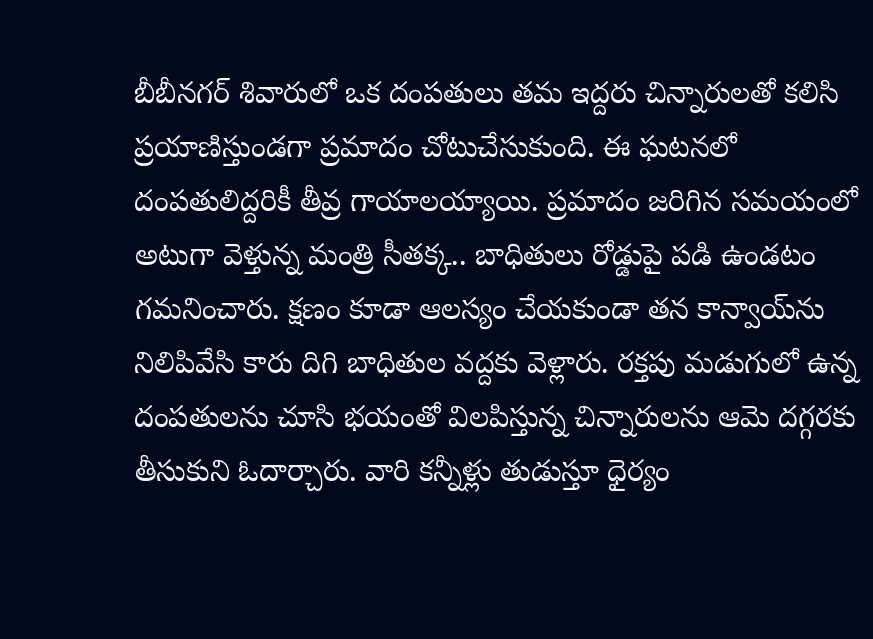బీబీనగర్ శివారులో ఒక దంపతులు తమ ఇద్దరు చిన్నారులతో కలిసి ప్రయాణిస్తుండగా ప్రమాదం చోటుచేసుకుంది. ఈ ఘటనలో దంపతులిద్దరికీ తీవ్ర గాయాలయ్యాయి. ప్రమాదం జరిగిన సమయంలో అటుగా వెళ్తున్న మంత్రి సీతక్క.. బాధితులు రోడ్డుపై పడి ఉండటం గమనించారు. క్షణం కూడా ఆలస్యం చేయకుండా తన కాన్వాయ్‌ను నిలిపివేసి కారు దిగి బాధితుల వద్దకు వెళ్లారు. రక్తపు మడుగులో ఉన్న దంపతులను చూసి భయంతో విలపిస్తున్న చిన్నారులను ఆమె దగ్గరకు తీసుకుని ఓదార్చారు. వారి కన్నీళ్లు తుడుస్తూ ధైర్యం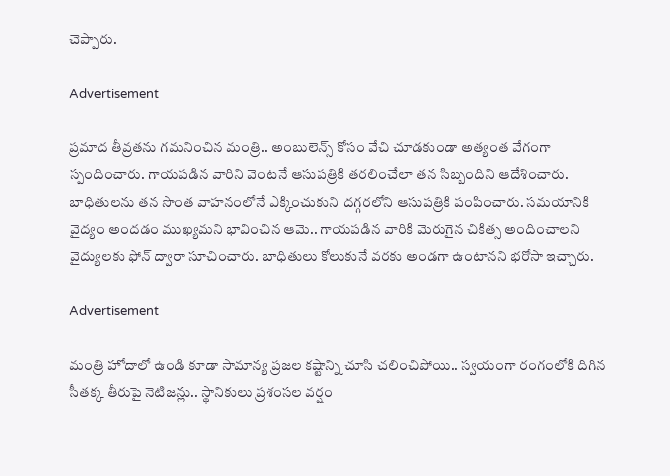చెప్పారు.

Advertisement

ప్రమాద తీవ్రతను గమనించిన మంత్రి.. అంబులెన్స్ కోసం వేచి చూడకుండా అత్యంత వేగంగా స్పందించారు. గాయపడిన వారిని వెంటనే ఆసుపత్రికి తరలించేలా తన సిబ్బందిని ఆదేశించారు. బాధితులను తన సొంత వాహనంలోనే ఎక్కించుకుని దగ్గరలోని ఆసుపత్రికి పంపించారు. సమయానికి వైద్యం అందడం ముఖ్యమని భావించిన ఆమె.. గాయపడిన వారికి మెరుగైన చికిత్స అందించాలని వైద్యులకు ఫోన్ ద్వారా సూచించారు. బాధితులు కోలుకునే వరకు అండగా ఉంటానని భరోసా ఇచ్చారు.

Advertisement

మంత్రి హోదాలో ఉండి కూడా సామాన్య ప్రజల కష్టాన్ని చూసి చలించిపోయి.. స్వయంగా రంగంలోకి దిగిన సీతక్క తీరుపై నెటిజన్లు.. స్థానికులు ప్రశంసల వర్షం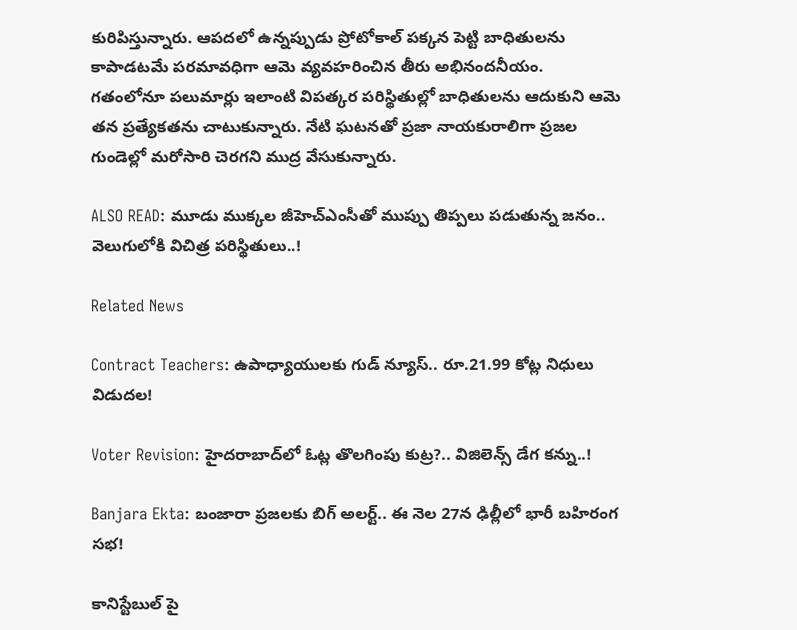కురిపిస్తున్నారు. ఆపదలో ఉన్నప్పుడు ప్రోటోకాల్ పక్కన పెట్టి బాధితులను కాపాడటమే పరమావధిగా ఆమె వ్యవహరించిన తీరు అభినందనీయం. గతంలోనూ పలుమార్లు ఇలాంటి విపత్కర పరిస్థితుల్లో బాధితులను ఆదుకుని ఆమె తన ప్రత్యేకతను చాటుకున్నారు. నేటి ఘటనతో ప్రజా నాయకురాలిగా ప్రజల గుండెల్లో మరోసారి చెరగని ముద్ర వేసుకున్నారు.

ALSO READ: మూడు ముక్కల జీహెచ్ఎంసీతో ముప్పు తిప్పలు పడుతున్న జనం.. వెలుగులోకి విచిత్ర పరిస్థితులు..!

Related News

Contract Teachers: ఉపాధ్యాయులకు గుడ్ న్యూస్.. రూ.21.99 కోట్ల నిధులు విడుదల!

Voter Revision: హైదరాబాద్‌లో ఓట్ల తొలగింపు కుట్ర?.. విజిలెన్స్ డేగ కన్ను..!

Banjara Ekta: బంజారా ప్రజలకు బిగ్ అలర్ట్.. ఈ నెల 27న ఢిల్లీలో భారీ బహిరంగ సభ!

కానిస్టేబుల్ పై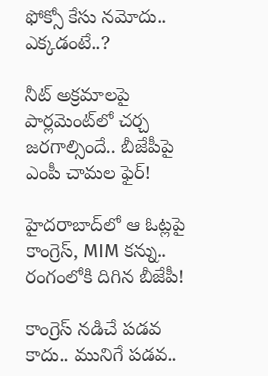ఫోక్సో కేసు నమోదు.. ఎక్కడంటే..?

నీట్ అక్రమాలపై పార్లమెంట్‌లో చర్చ జరగాల్సిందే.. బీజేపీపై ఎంపీ చామల ఫైర్!

హైదరాబాద్‌లో ఆ ఓట్లపై కాంగ్రెస్, MIM కన్ను.. రంగంలోకి దిగిన బీజేపీ!

కాంగ్రెస్ నడిచే పడవ కాదు.. మునిగే పడవ..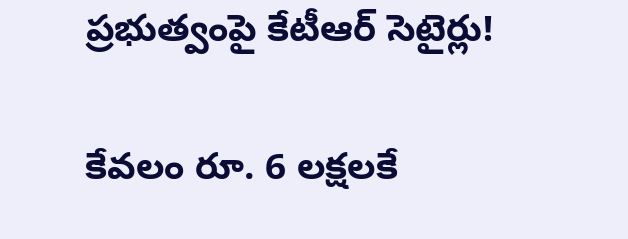ప్రభుత్వంపై కేటీఆర్ సెటైర్లు!

కేవలం రూ. 6 లక్షలకే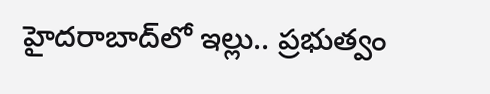హైదరాబాద్‌లో ఇల్లు.. ప్రభుత్వం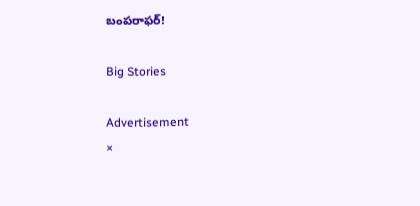బంపరాఫర్!

Big Stories

Advertisement
×